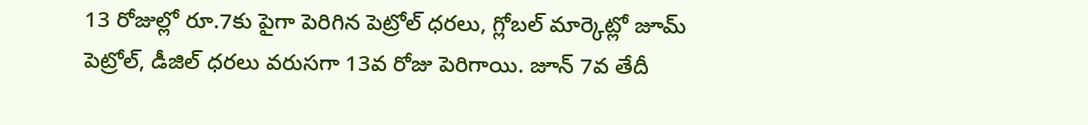13 రోజుల్లో రూ.7కు పైగా పెరిగిన పెట్రోల్ ధరలు, గ్లోబల్ మార్కెట్లో జూమ్
పెట్రోల్, డీజిల్ ధరలు వరుసగా 13వ రోజు పెరిగాయి. జూన్ 7వ తేదీ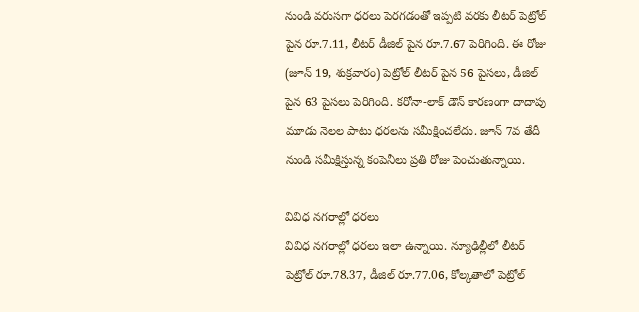నుండి వరుసగా ధరలు పెరగడంతో ఇప్పటి వరకు లీటర్ పెట్రోల్ పైన రూ.7.11, లీటర్ డీజిల్ పైన రూ.7.67 పెరిగింది. ఈ రోజు (జూన్ 19, శుక్రవారం) పెట్రోల్ లీటర్ పైన 56 పైసలు, డీజిల్ పైన 63 పైసలు పెరిగింది. కరోనా-లాక్ డౌన్ కారణంగా దాదాపు మూడు నెలల పాటు ధరలను సమీక్షించలేదు. జూన్ 7వ తేదీ నుండి సమీక్షిస్తున్న కంపెనీలు ప్రతి రోజు పెంచుతున్నాయి.

వివిధ నగరాల్లో ధరలు
వివిధ నగరాల్లో ధరలు ఇలా ఉన్నాయి. న్యూఢిల్లీలో లీటర్ పెట్రోల్ రూ.78.37, డీజిల్ రూ.77.06, కోల్కతాలో పెట్రోల్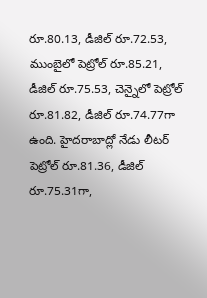రూ.80.13, డీజిల్ రూ.72.53, ముంబైలో పెట్రోల్ రూ.85.21, డీజిల్ రూ.75.53, చెన్నైలో పెట్రోల్ రూ.81.82, డీజిల్ రూ.74.77గా ఉంది. హైదరాబాద్లో నేడు లీటర్ పెట్రోల్ రూ.81.36, డీజిల్ రూ.75.31గా,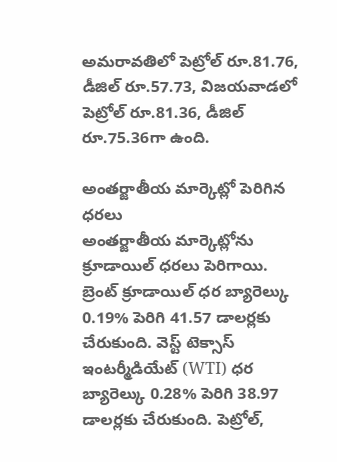అమరావతిలో పెట్రోల్ రూ.81.76, డీజిల్ రూ.57.73, విజయవాడలో పెట్రోల్ రూ.81.36, డీజిల్ రూ.75.36గా ఉంది.

అంతర్జాతీయ మార్కెట్లో పెరిగిన ధరలు
అంతర్జాతీయ మార్కెట్లోను క్రూడాయిల్ ధరలు పెరిగాయి. బ్రెంట్ క్రూడాయిల్ ధర బ్యారెల్కు 0.19% పెరిగి 41.57 డాలర్లకు చేరుకుంది. వెస్ట్ టెక్సాస్ ఇంటర్మీడియేట్ (WTI) ధర బ్యారెల్కు 0.28% పెరిగి 38.97 డాలర్లకు చేరుకుంది. పెట్రోల్,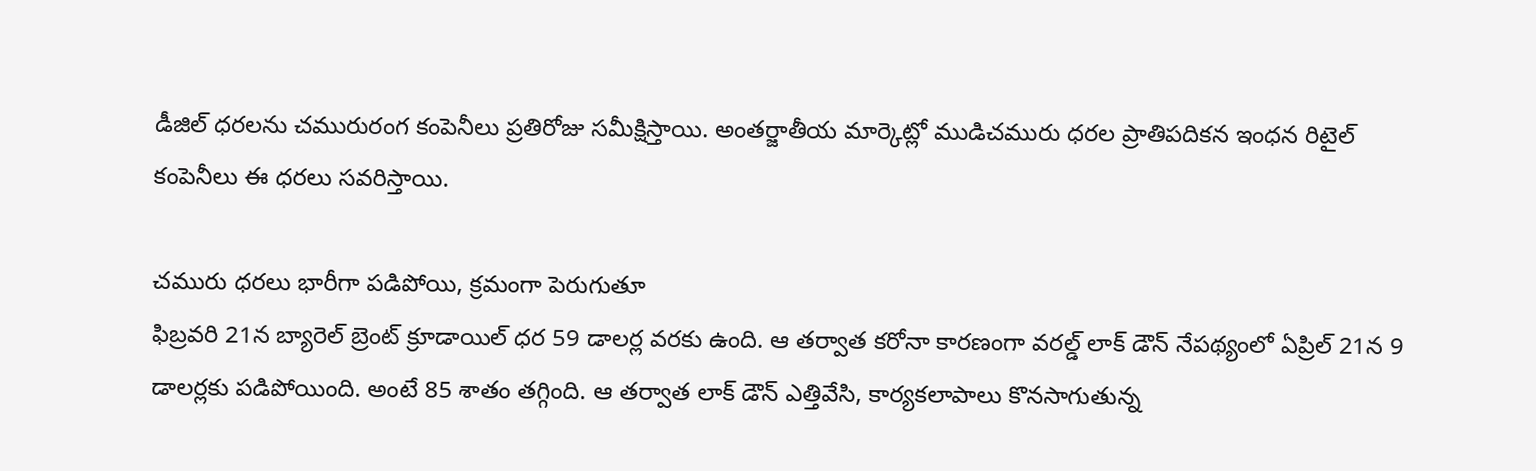డీజిల్ ధరలను చమురురంగ కంపెనీలు ప్రతిరోజు సమీక్షిస్తాయి. అంతర్జాతీయ మార్కెట్లో ముడిచమురు ధరల ప్రాతిపదికన ఇంధన రిటైల్ కంపెనీలు ఈ ధరలు సవరిస్తాయి.

చమురు ధరలు భారీగా పడిపోయి, క్రమంగా పెరుగుతూ
ఫిబ్రవరి 21న బ్యారెల్ బ్రెంట్ క్రూడాయిల్ ధర 59 డాలర్ల వరకు ఉంది. ఆ తర్వాత కరోనా కారణంగా వరల్డ్ లాక్ డౌన్ నేపథ్యంలో ఏప్రిల్ 21న 9 డాలర్లకు పడిపోయింది. అంటే 85 శాతం తగ్గింది. ఆ తర్వాత లాక్ డౌన్ ఎత్తివేసి, కార్యకలాపాలు కొనసాగుతున్న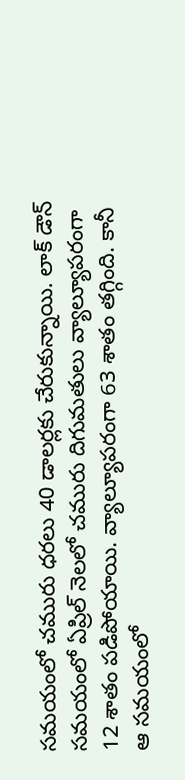సమయంలో చమురు ధరలు 40 డాలర్లకు చేరుకున్నాయి. లాక్ డౌన్ సమయంలో ఏప్రిల్ నెలలో చమురు దిగుమతులు వ్యాల్యూపరంగా 12 శాతం పడిపోయాయి. వ్యాల్యూపరంగా 63 శాతం తగ్గింది. కానీ ఆ సమయంలో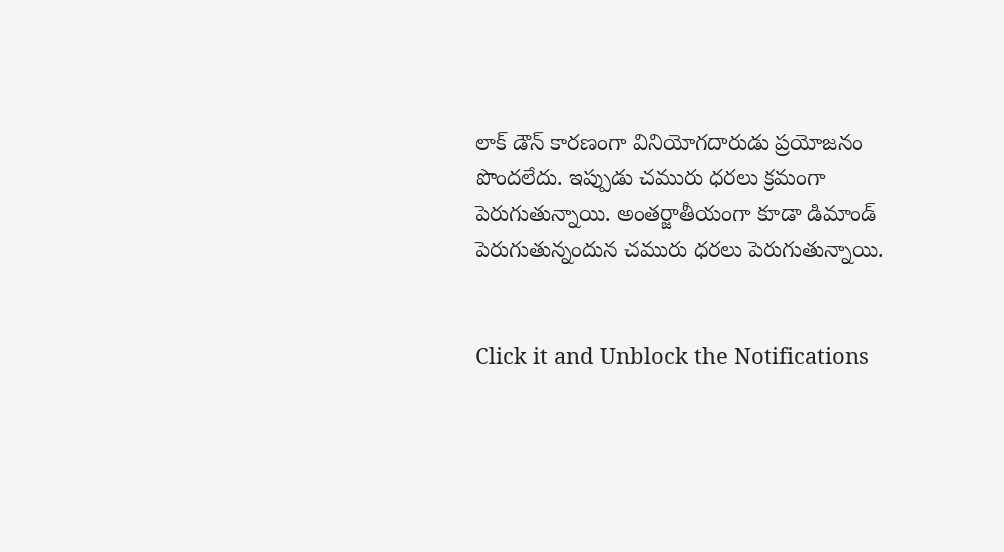లాక్ డౌన్ కారణంగా వినియోగదారుడు ప్రయోజనం పొందలేదు. ఇప్పుడు చమురు ధరలు క్రమంగా పెరుగుతున్నాయి. అంతర్జాతీయంగా కూడా డిమాండ్ పెరుగుతున్నందున చమురు ధరలు పెరుగుతున్నాయి.


Click it and Unblock the Notifications